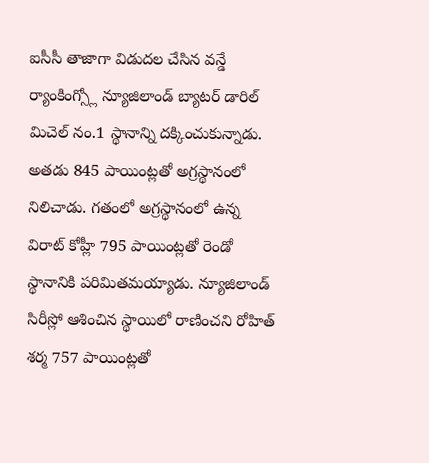ఐసీసీ తాజాగా విడుదల చేసిన వన్డే ర్యాంకింగ్స్లో న్యూజిలాండ్ బ్యాటర్ డారిల్ మిచెల్ నం.1 స్థానాన్ని దక్కించుకున్నాడు. అతడు 845 పాయింట్లతో అగ్రస్థానంలో నిలిచాడు. గతంలో అగ్రస్థానంలో ఉన్న విరాట్ కోహ్లీ 795 పాయింట్లతో రెండో స్థానానికి పరిమితమయ్యాడు. న్యూజిలాండ్ సిరీస్లో ఆశించిన స్థాయిలో రాణించని రోహిత్ శర్మ 757 పాయింట్లతో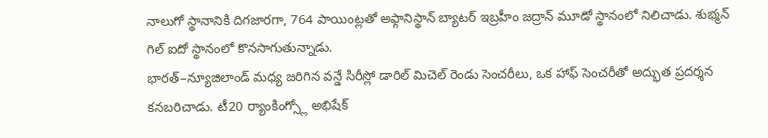నాలుగో స్థానానికి దిగజారగా, 764 పాయింట్లతో అఫ్గానిస్థాన్ బ్యాటర్ ఇబ్రహీం జద్రాన్ మూడో స్థానంలో నిలిచాడు. శుభ్మన్ గిల్ ఐదో స్థానంలో కొనసాగుతున్నాడు.
భారత్–న్యూజిలాండ్ మధ్య జరిగిన వన్డే సిరీస్లో డారిల్ మిచెల్ రెండు సెంచరీలు, ఒక హాఫ్ సెంచరీతో అద్భుత ప్రదర్శన కనబరిచాడు. టీ20 ర్యాంకింగ్స్లో అభిషేక్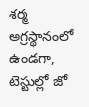శర్మ అగ్రస్థానంలో ఉండగా, టెస్టుల్లో జో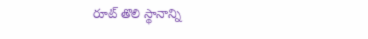రూట్ తొలి స్థానాన్ని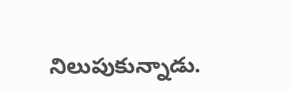నిలుపుకున్నాడు.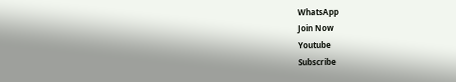WhatsApp
Join Now
Youtube
Subscribe